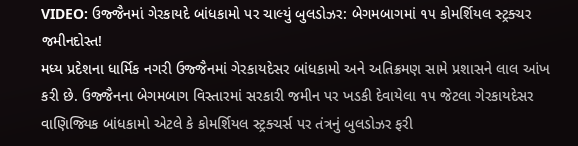VIDEO: ઉજ્જૈનમાં ગેરકાયદે બાંધકામો પર ચાલ્યું બુલડોઝર: બેગમબાગમાં ૧૫ કોમર્શિયલ સ્ટ્રક્ચર જમીનદોસ્ત!
મધ્ય પ્રદેશના ધાર્મિક નગરી ઉજ્જૈનમાં ગેરકાયદેસર બાંધકામો અને અતિક્રમણ સામે પ્રશાસને લાલ આંખ કરી છે. ઉજ્જૈનના બેગમબાગ વિસ્તારમાં સરકારી જમીન પર ખડકી દેવાયેલા ૧૫ જેટલા ગેરકાયદેસર વાણિજ્યિક બાંધકામો એટલે કે કોમર્શિયલ સ્ટ્રક્ચર્સ પર તંત્રનું બુલડોઝર ફરી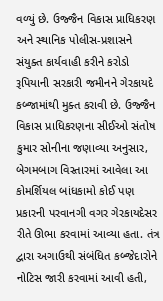વળ્યું છે. ઉજ્જૈન વિકાસ પ્રાધિકરણ અને સ્થાનિક પોલીસ-પ્રશાસને સંયુક્ત કાર્યવાહી કરીને કરોડો રૂપિયાની સરકારી જમીનને ગેરકાયદે કબ્જામાંથી મુક્ત કરાવી છે. ઉજ્જૈન વિકાસ પ્રાધિકરણના સીઈઓ સંતોષ કુમાર સોનીના જણાવ્યા અનુસાર, બેગમબાગ વિસ્તારમાં આવેલા આ કોમર્શિયલ બાંધકામો કોઈ પણ પ્રકારની પરવાનગી વગર ગેરકાયદેસર રીતે ઊભા કરવામાં આવ્યા હતા. તંત્ર દ્વારા અગાઉથી સંબંધિત કબ્જેદારોને નોટિસ જારી કરવામાં આવી હતી,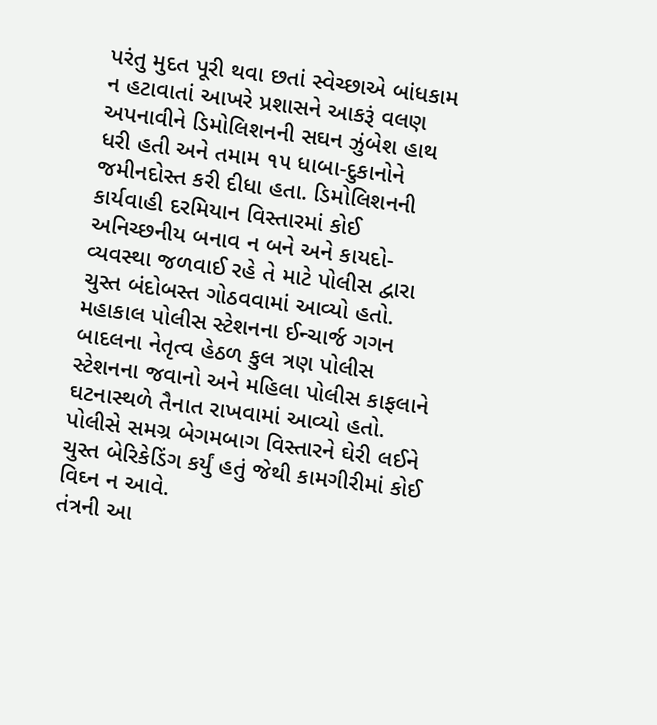પરંતુ મુદત પૂરી થવા છતાં સ્વેચ્છાએ બાંધકામ ન હટાવાતાં આખરે પ્રશાસને આકરૂં વલણ અપનાવીને ડિમોલિશનની સઘન ઝુંબેશ હાથ ધરી હતી અને તમામ ૧૫ ધાબા-દુકાનોને જમીનદોસ્ત કરી દીધા હતા. ડિમોલિશનની કાર્યવાહી દરમિયાન વિસ્તારમાં કોઈ અનિચ્છનીય બનાવ ન બને અને કાયદો-વ્યવસ્થા જળવાઈ રહે તે માટે પોલીસ દ્વારા ચુસ્ત બંદોબસ્ત ગોઠવવામાં આવ્યો હતો. મહાકાલ પોલીસ સ્ટેશનના ઈન્ચાર્જ ગગન બાદલના નેતૃત્વ હેઠળ કુલ ત્રણ પોલીસ સ્ટેશનના જવાનો અને મહિલા પોલીસ કાફલાને ઘટનાસ્થળે તૈનાત રાખવામાં આવ્યો હતો. પોલીસે સમગ્ર બેગમબાગ વિસ્તારને ઘેરી લઈને ચુસ્ત બેરિકેડિંગ કર્યું હતું જેથી કામગીરીમાં કોઈ વિઘ્ન ન આવે.
તંત્રની આ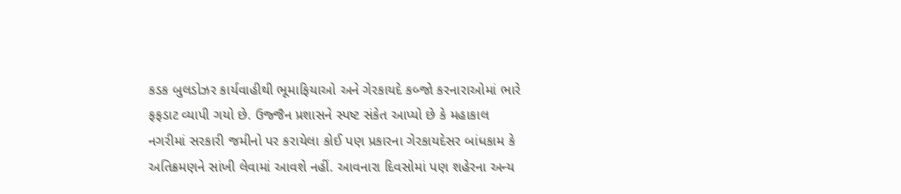કડક બુલડોઝર કાર્યવાહીથી ભૂમાફિયાઓ અને ગેરકાયદે કબ્જો કરનારાઓમાં ભારે ફફડાટ વ્યાપી ગયો છે. ઉજ્જૈન પ્રશાસને સ્પષ્ટ સંકેત આપ્યો છે કે મહાકાલ નગરીમાં સરકારી જમીનો પર કરાયેલા કોઈ પણ પ્રકારના ગેરકાયદેસર બાંધકામ કે અતિક્રમણને સાંખી લેવામાં આવશે નહીં. આવનારા દિવસોમાં પણ શહેરના અન્ય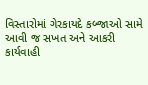વિસ્તારોમાં ગેરકાયદે કબ્જાઓ સામે આવી જ સખત અને આકરી કાર્યવાહી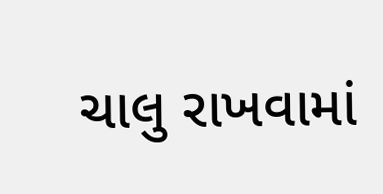ચાલુ રાખવામાં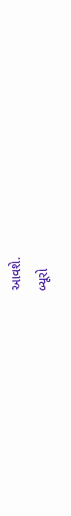આવશે.
બ્યૂરો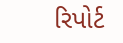રિપોર્ટ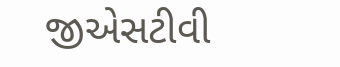જીએસટીવી